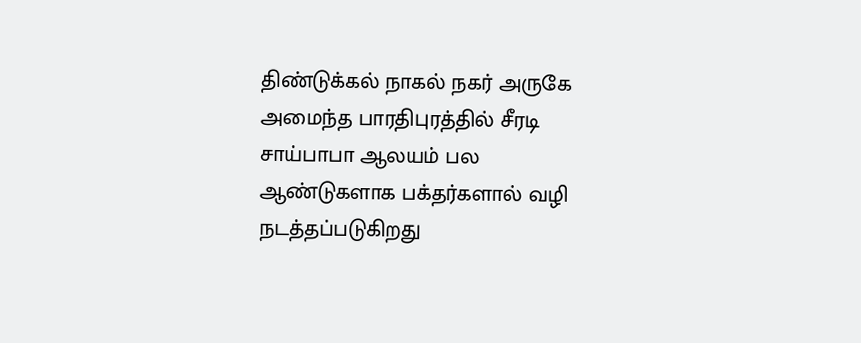திண்டுக்கல் நாகல் நகர் அருகே அமைந்த பாரதிபுரத்தில் சீரடி சாய்பாபா ஆலயம் பல ஆண்டுகளாக பக்தர்களால் வழி நடத்தப்படுகிறது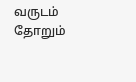வருடம் தோறும்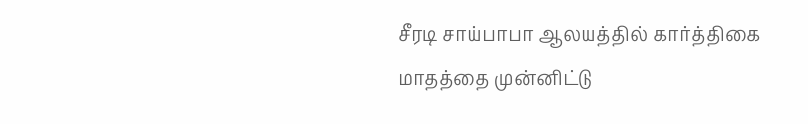சீரடி சாய்பாபா ஆலயத்தில் கார்த்திகை மாதத்தை முன்னிட்டு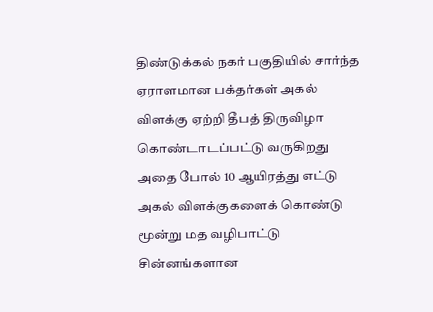திண்டுக்கல் நகர் பகுதியில் சார்ந்த ஏராளமான பக்தர்கள் அகல் விளக்கு ஏற்றி தீபத் திருவிழா கொண்டாடப்பட்டு வருகிறது அதை போல் 10 ஆயிரத்து எட்டு அகல் விளக்குகளைக் கொண்டு மூன்று மத வழிபாட்டு சின்னங்களான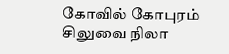கோவில் கோபுரம் சிலுவை நிலா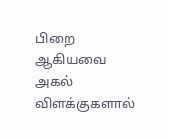பிறை ஆகியவை அகல் விளக்குகளால்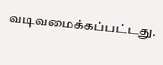வடிவமைக்கப்பட்டது.